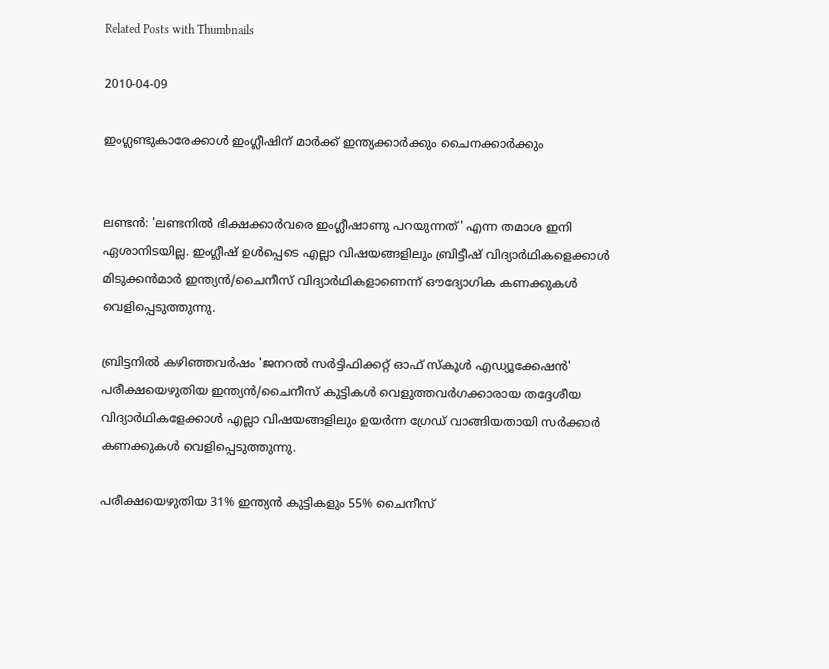Related Posts with Thumbnails

2010-04-09

ഇംഗ്ലണ്ടുകാരേക്കാള്‍ ഇംഗ്ലീഷിന്‌ മാര്‍ക്ക്‌ ഇന്ത്യക്കാര്‍ക്കും ചൈനക്കാര്‍ക്കും


ലണ്ടന്‍: 'ലണ്ടനില്‍ ഭിക്ഷക്കാര്‍വരെ ഇംഗ്ലീഷാണു പറയുന്നത്‌' എന്ന തമാശ ഇനി ഏശാനിടയില്ല. ഇംഗ്ലീഷ്‌ ഉള്‍പ്പെടെ എല്ലാ വിഷയങ്ങളിലും ബ്രിട്ടീഷ്‌ വിദ്യാര്‍ഥികളെക്കാള്‍ മിടുക്കന്‍മാര്‍ ഇന്ത്യന്‍/ചൈനീസ്‌ വിദ്യാര്‍ഥികളാണെന്ന്‌ ഔദ്യോഗിക കണക്കുകള്‍ വെളിപ്പെടുത്തുന്നു.

ബ്രിട്ടനില്‍ കഴിഞ്ഞവര്‍ഷം 'ജനറല്‍ സര്‍ട്ടിഫിക്കറ്റ്‌ ഓഫ്‌ സ്‌കൂള്‍ എഡ്യൂക്കേഷന്‍' പരീക്ഷയെഴുതിയ ഇന്ത്യന്‍/ചൈനീസ്‌ കുട്ടികള്‍ വെളുത്തവര്‍ഗക്കാരായ തദ്ദേശീയ വിദ്യാര്‍ഥികളേക്കാള്‍ എല്ലാ വിഷയങ്ങളിലും ഉയര്‍ന്ന ഗ്രേഡ്‌ വാങ്ങിയതായി സര്‍ക്കാര്‍ കണക്കുകള്‍ വെളിപ്പെടുത്തുന്നു.

പരീക്ഷയെഴുതിയ 31% ഇന്ത്യന്‍ കുട്ടികളും 55% ചൈനീസ്‌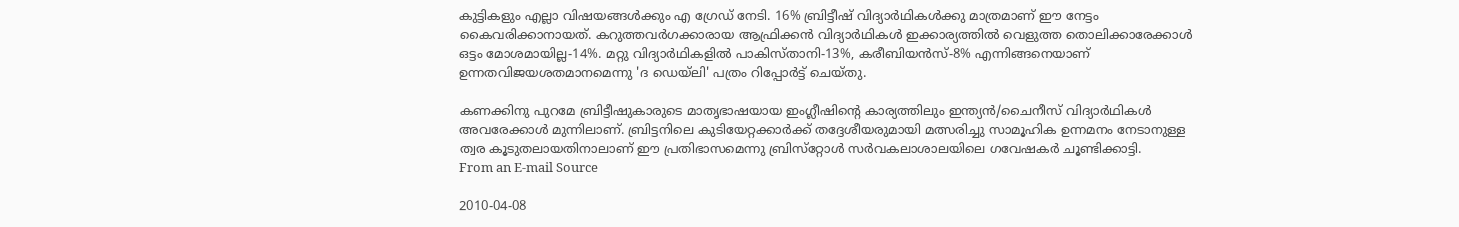കുട്ടികളും എല്ലാ വിഷയങ്ങള്‍ക്കും എ ഗ്രേഡ്‌ നേടി. 16% ബ്രിട്ടീഷ്‌ വിദ്യാര്‍ഥികള്‍ക്കു മാത്രമാണ്‌ ഈ നേട്ടം കൈവരിക്കാനായത്‌. കറുത്തവര്‍ഗക്കാരായ ആഫ്രിക്കന്‍ വിദ്യാര്‍ഥികള്‍ ഇക്കാര്യത്തില്‍ വെളുത്ത തൊലിക്കാരേക്കാള്‍ ഒട്ടം മോശമായില്ല-14%. മറ്റു വിദ്യാര്‍ഥികളില്‍ പാകിസ്‌താനി-13%, കരീബിയന്‍സ്‌-8% എന്നിങ്ങനെയാണ്‌ ഉന്നതവിജയശതമാനമെന്നു 'ദ ഡെയ്‌ലി' പത്രം റിപ്പോര്‍ട്ട്‌ ചെയ്‌തു.

കണക്കിനു പുറമേ ബ്രിട്ടീഷുകാരുടെ മാതൃഭാഷയായ ഇംഗ്ലീഷിന്റെ കാര്യത്തിലും ഇന്ത്യന്‍/ചൈനീസ്‌ വിദ്യാര്‍ഥികള്‍ അവരേക്കാള്‍ മുന്നിലാണ്‌. ബ്രിട്ടനിലെ കുടിയേറ്റക്കാര്‍ക്ക്‌ തദ്ദേശീയരുമായി മത്സരിച്ചു സാമൂഹിക ഉന്നമനം നേടാനുള്ള ത്വര കൂടുതലായതിനാലാണ്‌ ഈ പ്രതിഭാസമെന്നു ബ്രിസ്‌റ്റോള്‍ സര്‍വകലാശാലയിലെ ഗവേഷകര്‍ ചൂണ്ടിക്കാട്ടി.
From an E-mail Source

2010-04-08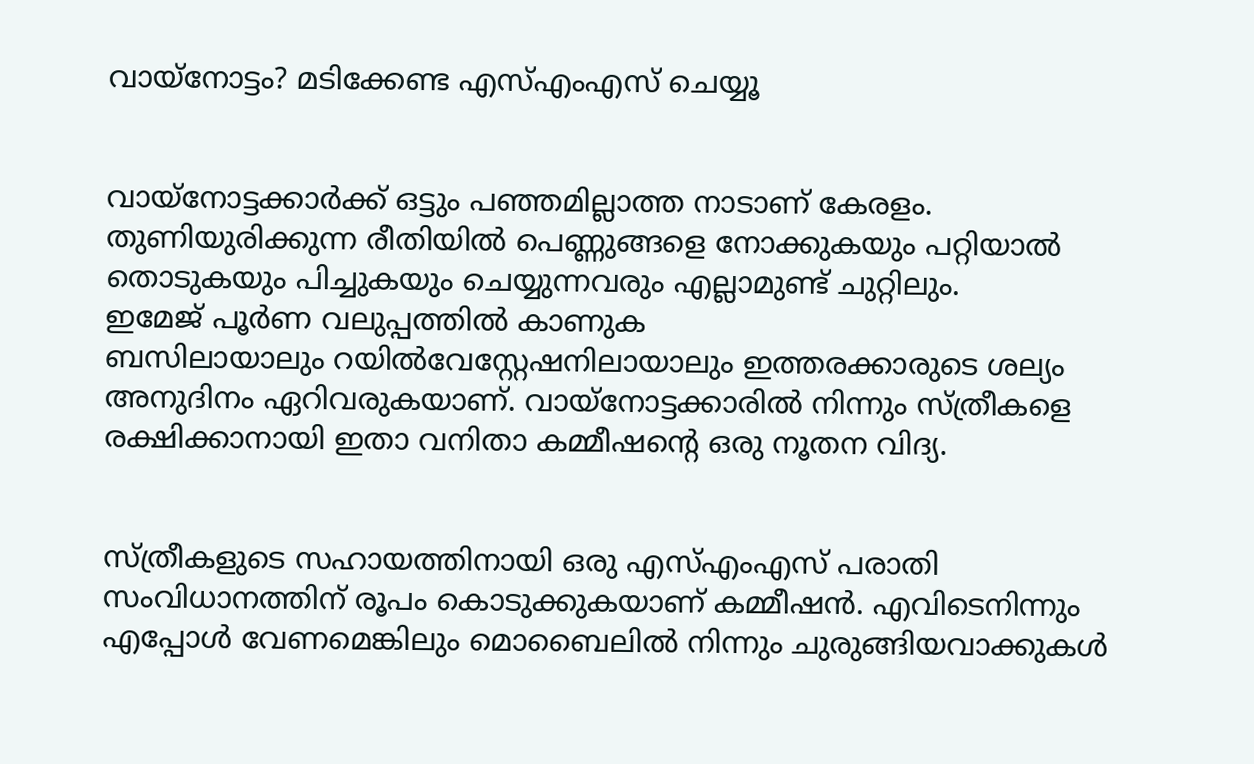വായ്‌നോട്ടം? മടിക്കേണ്ട എസ്എംഎസ് ചെയ്യൂ


വായ്‌നോട്ടക്കാര്‍ക്ക് ഒട്ടും പഞ്ഞമില്ലാത്ത നാടാണ് കേരളം. തുണിയുരിക്കുന്ന രീതിയില്‍ പെണ്ണുങ്ങളെ നോക്കുകയും പറ്റിയാല്‍ തൊടുകയും പിച്ചുകയും ചെയ്യുന്നവരും എല്ലാമുണ്ട് ചുറ്റിലും.
ഇമേജ് പൂര്‍ണ വലുപ്പത്തില്‍ കാണുക
ബസിലായാലും റയില്‍വേസ്റ്റേഷനിലായാലും ഇത്തരക്കാരുടെ ശല്യം അനുദിനം ഏറിവരുകയാണ്. വായ്‌നോട്ടക്കാരില്‍ നിന്നും സ്ത്രീകളെ രക്ഷിക്കാനായി ഇതാ വനിതാ കമ്മീഷന്റെ ഒരു നൂതന വിദ്യ.


സ്ത്രീകളുടെ സഹായത്തിനായി ഒരു എസ്എംഎസ് പരാതി സംവിധാനത്തിന് രൂപം കൊടുക്കുകയാണ് കമ്മീഷന്‍. എവിടെനിന്നും എപ്പോള്‍ വേണമെങ്കിലും മൊബൈലില്‍ നിന്നും ചുരുങ്ങിയവാക്കുകള്‍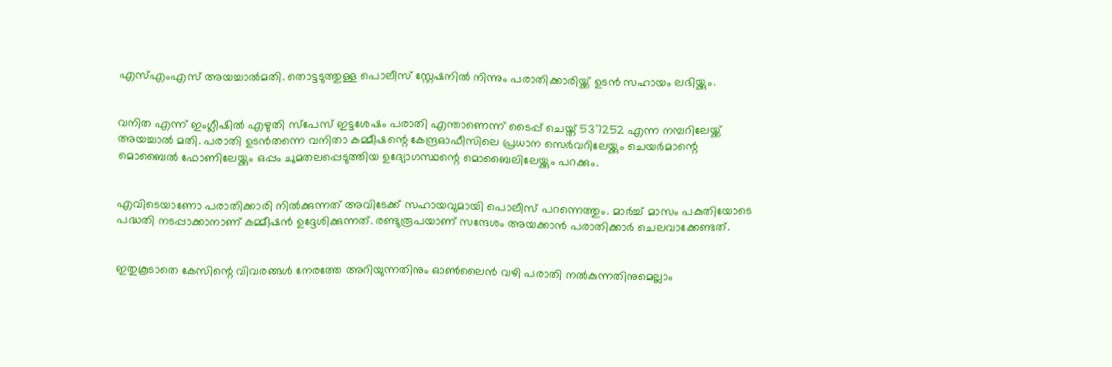എസ്എംഎസ് അയച്ചാല്‍മതി. തൊട്ടടുത്തുള്ള പൊലീസ് സ്റ്റേഷനില്‍ നിന്നും പരാതിക്കാരിയ്ക്ക് ഉടന്‍ സഹായം ലഭിയ്ക്കും.


വനിത എന്ന് ഇംഗ്ലീഷില്‍ എഴുതി സ്‌പേസ് ഇട്ടശേഷം പരാതി എന്താണെന്ന് ടൈപ്പ് ചെയ്ത് 537252 എന്ന നമ്പറിലേയ്ക്ക് അയച്ചാല്‍ മതി. പരാതി ഉടന്‍തന്നെ വനിതാ കമ്മീഷന്റെ കേന്ദ്രഓഫീസിലെ പ്രധാന സെര്‍വറിലേയ്ക്കും ചെയര്‍മാന്റെ മൊബൈല്‍ ഫോണിലേയ്ക്കും ഒപ്പം ചുമതലപ്പെടുത്തിയ ഉദ്യോഗസ്ഥന്റെ മൊബൈലിലേയ്ക്കും പറക്കും.


എവിടെയാണോ പരാതിക്കാരി നില്‍ക്കുന്നത് അവിടേക്ക് സഹായവുമായി പൊലീസ് പറന്നെത്തും. മാര്‍ച്ച് മാസം പകുതിയോടെ പദ്ധതി നടപ്പാക്കാനാണ് കമ്മീഷന്‍ ഉദ്ദേശിക്കുന്നത്. രണ്ടുരൂപയാണ് സന്ദേശം അയക്കാന്‍ പരാതിക്കാര്‍ ചെലവാക്കേണ്ടത്.


ഇതുകൂടാതെ കേസിന്റെ വിവരങ്ങള്‍ നേരത്തേ അറിയുന്നതിനും ഓണ്‍ലൈന്‍ വഴി പരാതി നല്‍കുന്നതിനുമെല്ലാം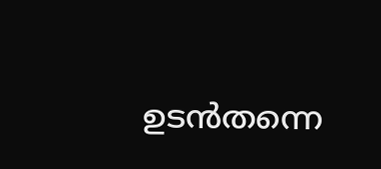ഉടന്‍തന്നെ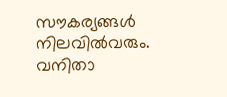സൗകര്യങ്ങള്‍ നിലവില്‍വരും. വനിതാ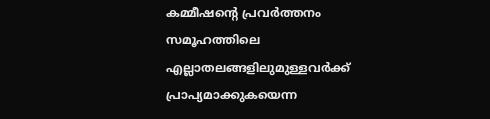കമ്മീഷന്റെ പ്രവര്‍ത്തനം സമൂഹത്തിലെ എല്ലാതലങ്ങളിലുമുള്ളവര്‍ക്ക് പ്രാപ്യമാക്കുകയെന്ന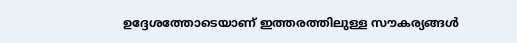ഉദ്ദേശത്തോടെയാണ് ഇത്തരത്തിലുള്ള സൗകര്യങ്ങള്‍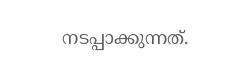നടപ്പാക്കുന്നത്.